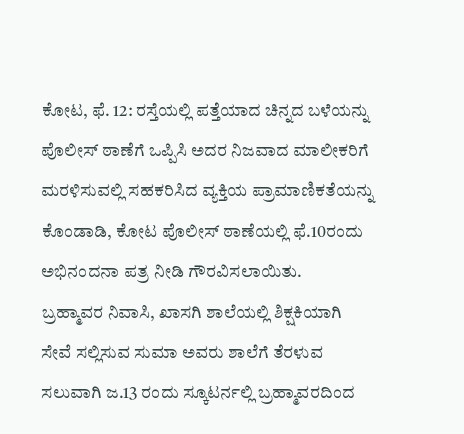ಕೋಟ, ಫೆ. 12: ರಸ್ತೆಯಲ್ಲಿ ಪತ್ತೆಯಾದ ಚಿನ್ನದ ಬಳೆಯನ್ನು ಪೊಲೀಸ್ ಠಾಣೆಗೆ ಒಪ್ಪಿಸಿ ಅದರ ನಿಜವಾದ ಮಾಲೀಕರಿಗೆ ಮರಳಿಸುವಲ್ಲಿ ಸಹಕರಿಸಿದ ವ್ಯಕ್ತಿಯ ಪ್ರಾಮಾಣಿಕತೆಯನ್ನು ಕೊಂಡಾಡಿ, ಕೋಟ ಪೊಲೀಸ್ ಠಾಣೆಯಲ್ಲಿ ಫೆ.10ರಂದು ಅಭಿನಂದನಾ ಪತ್ರ ನೀಡಿ ಗೌರವಿಸಲಾಯಿತು.
ಬ್ರಹ್ಮಾವರ ನಿವಾಸಿ, ಖಾಸಗಿ ಶಾಲೆಯಲ್ಲಿ ಶಿಕ್ಷಕಿಯಾಗಿ ಸೇವೆ ಸಲ್ಲಿಸುವ ಸುಮಾ ಅವರು ಶಾಲೆಗೆ ತೆರಳುವ ಸಲುವಾಗಿ ಜ.13 ರಂದು ಸ್ಕೂಟರ್ನಲ್ಲಿ ಬ್ರಹ್ಮಾವರದಿಂದ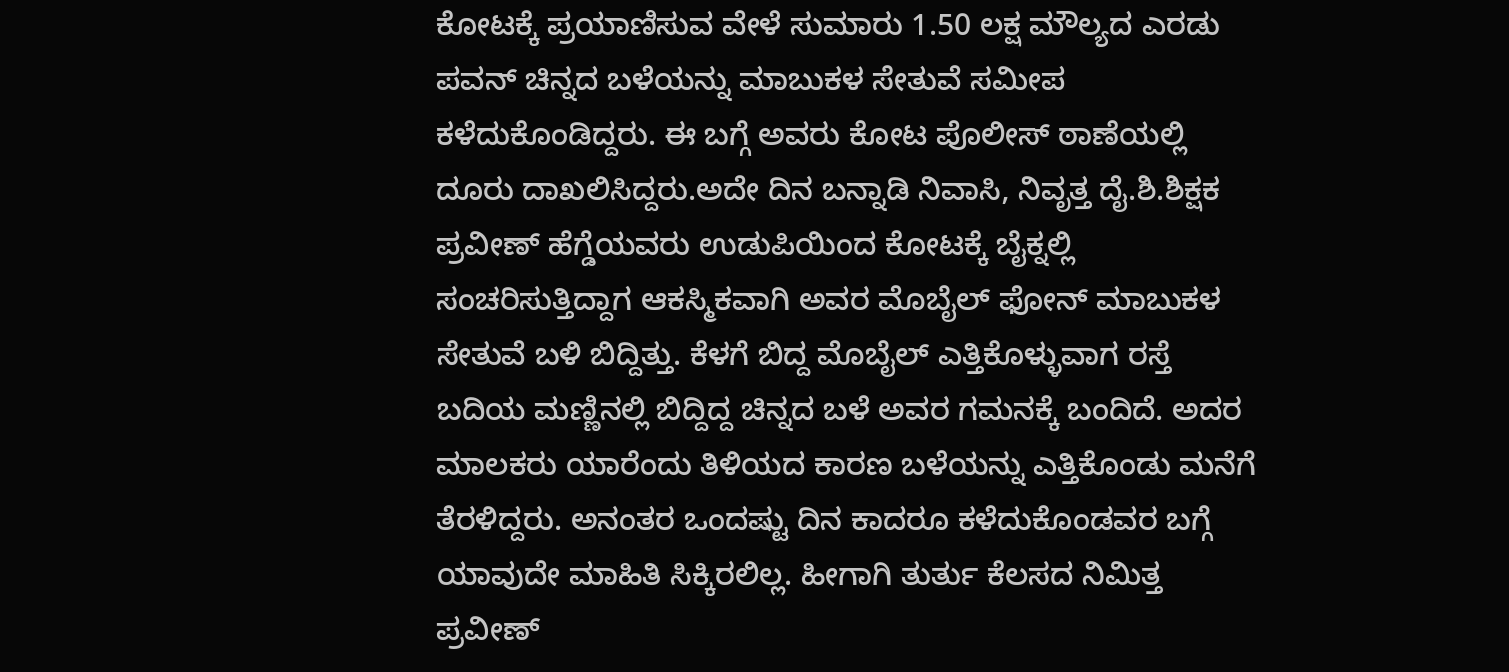ಕೋಟಕ್ಕೆ ಪ್ರಯಾಣಿಸುವ ವೇಳೆ ಸುಮಾರು 1.50 ಲಕ್ಷ ಮೌಲ್ಯದ ಎರಡು ಪವನ್ ಚಿನ್ನದ ಬಳೆಯನ್ನು ಮಾಬುಕಳ ಸೇತುವೆ ಸಮೀಪ ಕಳೆದುಕೊಂಡಿದ್ದರು. ಈ ಬಗ್ಗೆ ಅವರು ಕೋಟ ಪೊಲೀಸ್ ಠಾಣೆಯಲ್ಲಿ ದೂರು ದಾಖಲಿಸಿದ್ದರು.ಅದೇ ದಿನ ಬನ್ನಾಡಿ ನಿವಾಸಿ, ನಿವೃತ್ತ ದೈ.ಶಿ.ಶಿಕ್ಷಕ ಪ್ರವೀಣ್ ಹೆಗ್ಡೆಯವರು ಉಡುಪಿಯಿಂದ ಕೋಟಕ್ಕೆ ಬೈಕ್ನಲ್ಲಿ ಸಂಚರಿಸುತ್ತಿದ್ದಾಗ ಆಕಸ್ಮಿಕವಾಗಿ ಅವರ ಮೊಬೈಲ್ ಫೋನ್ ಮಾಬುಕಳ ಸೇತುವೆ ಬಳಿ ಬಿದ್ದಿತ್ತು. ಕೆಳಗೆ ಬಿದ್ದ ಮೊಬೈಲ್ ಎತ್ತಿಕೊಳ್ಳುವಾಗ ರಸ್ತೆ ಬದಿಯ ಮಣ್ಣಿನಲ್ಲಿ ಬಿದ್ದಿದ್ದ ಚಿನ್ನದ ಬಳೆ ಅವರ ಗಮನಕ್ಕೆ ಬಂದಿದೆ. ಅದರ ಮಾಲಕರು ಯಾರೆಂದು ತಿಳಿಯದ ಕಾರಣ ಬಳೆಯನ್ನು ಎತ್ತಿಕೊಂಡು ಮನೆಗೆ ತೆರಳಿದ್ದರು. ಅನಂತರ ಒಂದಷ್ಟು ದಿನ ಕಾದರೂ ಕಳೆದುಕೊಂಡವರ ಬಗ್ಗೆ ಯಾವುದೇ ಮಾಹಿತಿ ಸಿಕ್ಕಿರಲಿಲ್ಲ. ಹೀಗಾಗಿ ತುರ್ತು ಕೆಲಸದ ನಿಮಿತ್ತ ಪ್ರವೀಣ್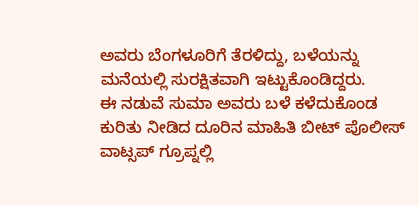ಅವರು ಬೆಂಗಳೂರಿಗೆ ತೆರಳಿದ್ದು, ಬಳೆಯನ್ನು ಮನೆಯಲ್ಲಿ ಸುರಕ್ಷಿತವಾಗಿ ಇಟ್ಟುಕೊಂಡಿದ್ದರು.
ಈ ನಡುವೆ ಸುಮಾ ಅವರು ಬಳೆ ಕಳೆದುಕೊಂಡ ಕುರಿತು ನೀಡಿದ ದೂರಿನ ಮಾಹಿತಿ ಬೀಟ್ ಪೊಲೀಸ್ ವಾಟ್ಸಪ್ ಗ್ರೂಪ್ನಲ್ಲಿ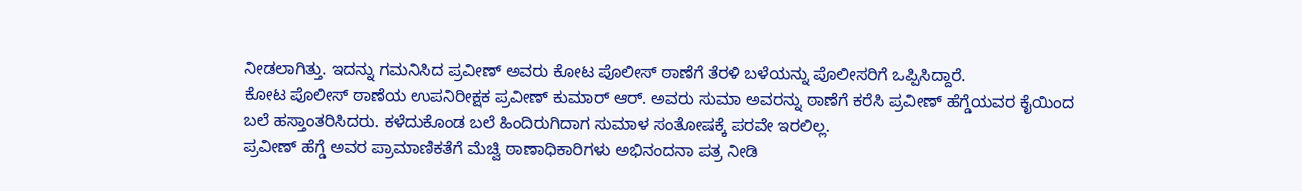ನೀಡಲಾಗಿತ್ತು. ಇದನ್ನು ಗಮನಿಸಿದ ಪ್ರವೀಣ್ ಅವರು ಕೋಟ ಪೊಲೀಸ್ ಠಾಣೆಗೆ ತೆರಳಿ ಬಳೆಯನ್ನು ಪೊಲೀಸರಿಗೆ ಒಪ್ಪಿಸಿದ್ದಾರೆ.
ಕೋಟ ಪೊಲೀಸ್ ಠಾಣೆಯ ಉಪನಿರೀಕ್ಷಕ ಪ್ರವೀಣ್ ಕುಮಾರ್ ಆರ್. ಅವರು ಸುಮಾ ಅವರನ್ನು ಠಾಣೆಗೆ ಕರೆಸಿ ಪ್ರವೀಣ್ ಹೆಗ್ಡೆಯವರ ಕೈಯಿಂದ ಬಲೆ ಹಸ್ತಾಂತರಿಸಿದರು. ಕಳೆದುಕೊಂಡ ಬಲೆ ಹಿಂದಿರುಗಿದಾಗ ಸುಮಾಳ ಸಂತೋಷಕ್ಕೆ ಪರವೇ ಇರಲಿಲ್ಲ.
ಪ್ರವೀಣ್ ಹೆಗ್ಡೆ ಅವರ ಪ್ರಾಮಾಣಿಕತೆಗೆ ಮೆಚ್ವಿ ಠಾಣಾಧಿಕಾರಿಗಳು ಅಭಿನಂದನಾ ಪತ್ರ ನೀಡಿ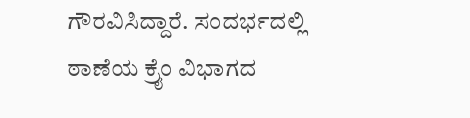ಗೌರವಿಸಿದ್ದಾರೆ. ಸಂದರ್ಭದಲ್ಲಿ ಠಾಣೆಯ ಕ್ರೈಂ ವಿಭಾಗದ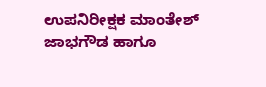ಉಪನಿರೀಕ್ಷಕ ಮಾಂತೇಶ್ ಜಾಭಗೌಡ ಹಾಗೂ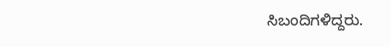ಸಿಬಂದಿಗಳಿದ್ದರು.